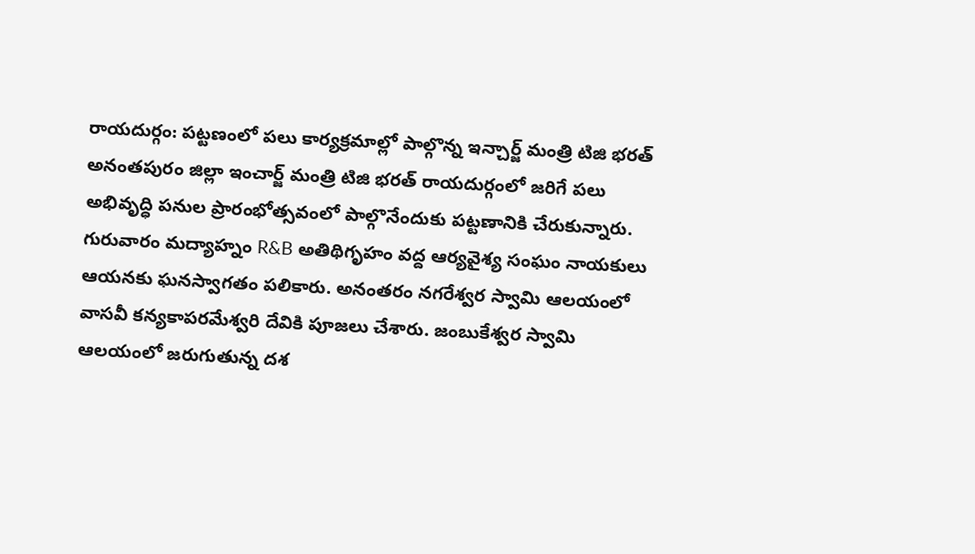రాయదుర్గం: పట్టణంలో పలు కార్యక్రమాల్లో పాల్గొన్న ఇన్చార్జ్ మంత్రి టిజి భరత్
అనంతపురం జిల్లా ఇంచార్జ్ మంత్రి టిజి భరత్ రాయదుర్గంలో జరిగే పలు అభివృద్ధి పనుల ప్రారంభోత్సవంలో పాల్గొనేందుకు పట్టణానికి చేరుకున్నారు. గురువారం మద్యాహ్నం R&B అతిథిగృహం వద్ద ఆర్యవైశ్య సంఘం నాయకులు ఆయనకు ఘనస్వాగతం పలికారు. అనంతరం నగరేశ్వర స్వామి ఆలయంలో వాసవీ కన్యకాపరమేశ్వరి దేవికి పూజలు చేశారు. జంబుకేశ్వర స్వామి ఆలయంలో జరుగుతున్న దశ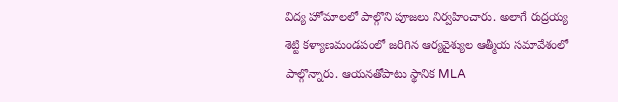విద్య హోమాలలో పాల్గొని పూజలు నిర్వహించారు. అలాగే రుద్రయ్య శెట్టి కళ్యాణమండపంలో జరిగిన ఆర్యవైశ్యుల ఆత్మీయ సమావేశంలో పాల్గొన్నారు. ఆయనతోపాటు స్థానిక MLA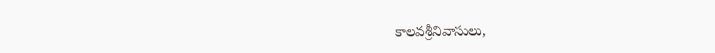కాలవశ్రీనివాసులు,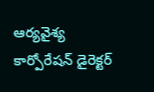ఆర్యవైశ్య కార్పోరేషన్ డైరెక్టర్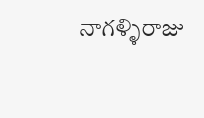నాగళ్ళిరాజు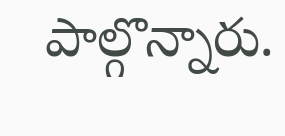పాల్గొన్నారు.